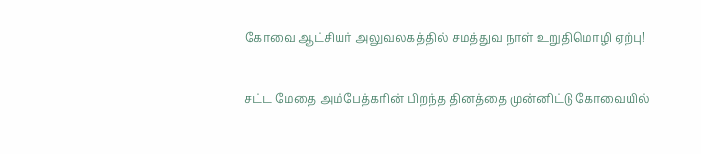கோவை ஆட்சியர் அலுவலகத்தில் சமத்துவ நாள் உறுதிமொழி ஏற்பு!

சட்ட மேதை அம்பேத்கரின் பிறந்த தினத்தை முன்னிட்டு கோவையில்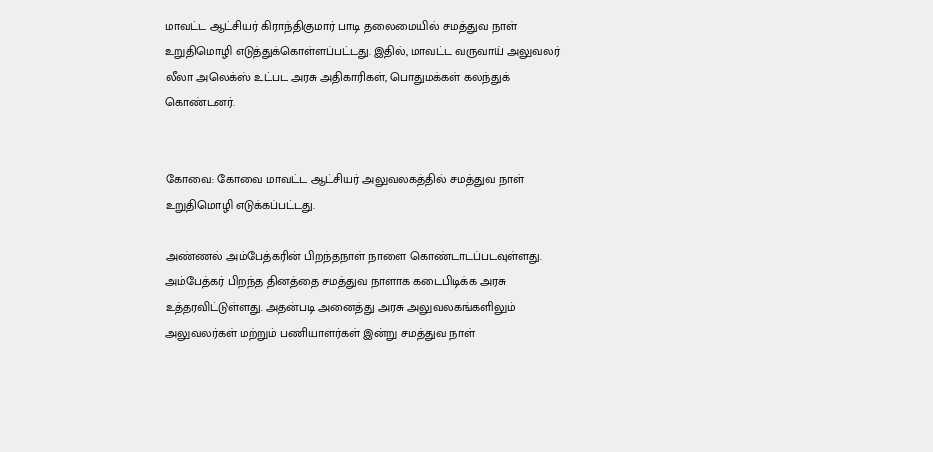மாவட்ட ஆட்சியர் கிராந்திகுமார் பாடி தலைமையில் சமத்துவ நாள் உறுதிமொழி எடுத்துக்கொள்ளப்பட்டது. இதில், மாவட்ட வருவாய் அலுவலர் லீலா அலெக்ஸ் உட்பட அரசு அதிகாரிகள், பொதுமக்கள் கலந்துக் கொண்டனர்.


கோவை: கோவை மாவட்ட ஆட்சியர் அலுவலகத்தில் சமத்துவ நாள் உறுதிமொழி எடுக்கப்பட்டது.

அண்ணல் அம்பேத்கரின் பிறந்தநாள் நாளை கொண்டாடப்படவுள்ளது. அம்பேத்கர் பிறந்த தினத்தை சமத்துவ நாளாக கடைபிடிக்க அரசு உத்தரவிட்டுள்ளது. அதன்படி அனைத்து அரசு அலுவலகங்களிலும் அலுவலர்கள் மற்றும் பணியாளர்கள் இன்று சமத்துவ நாள்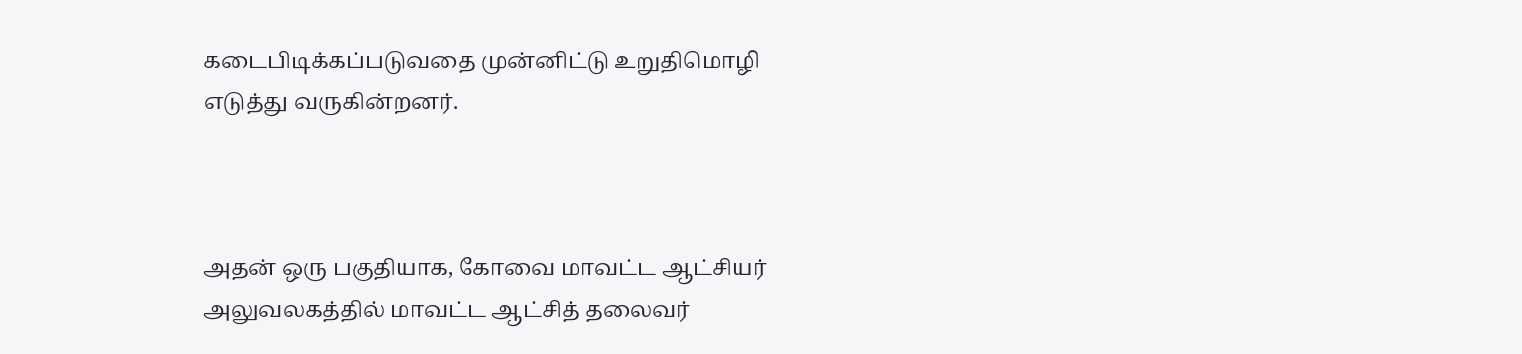கடைபிடிக்கப்படுவதை முன்னிட்டு உறுதிமொழி எடுத்து வருகின்றனர்.



அதன் ஒரு பகுதியாக, கோவை மாவட்ட ஆட்சியர் அலுவலகத்தில் மாவட்ட ஆட்சித் தலைவர்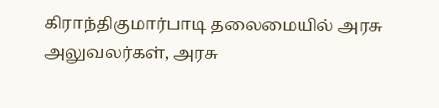கிராந்திகுமார்பாடி தலைமையில் அரசு அலுவலர்கள், அரசு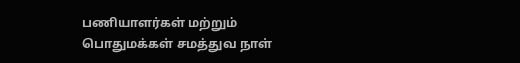பணியாளர்கள் மற்றும் பொதுமக்கள் சமத்துவ நாள்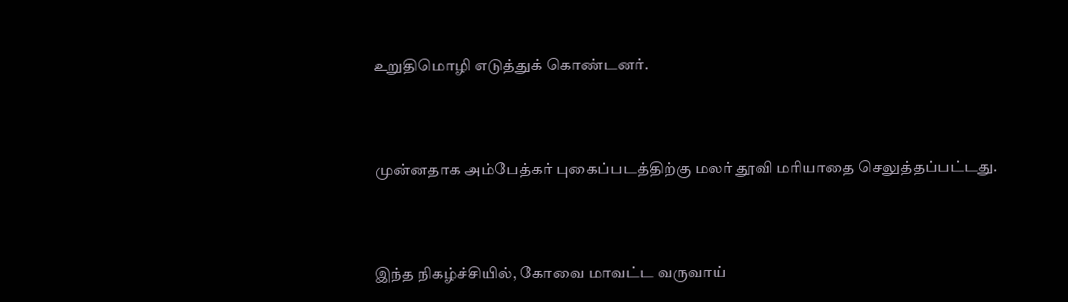உறுதிமொழி எடுத்துக் கொண்டனர்.



முன்னதாக அம்பேத்கர் புகைப்படத்திற்கு மலர் தூவி மரியாதை செலுத்தப்பட்டது.



இந்த நிகழ்ச்சியில், கோவை மாவட்ட வருவாய்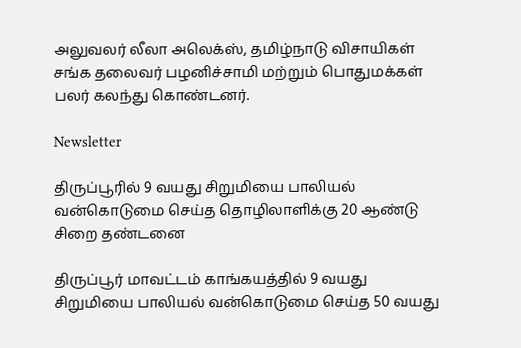அலுவலர் லீலா அலெக்ஸ், தமிழ்நாடு விசாயிகள் சங்க தலைவர் பழனிச்சாமி மற்றும் பொதுமக்கள் பலர் கலந்து கொண்டனர்.

Newsletter

திருப்பூரில் 9 வயது சிறுமியை பாலியல் வன்கொடுமை செய்த தொழிலாளிக்கு 20 ஆண்டு சிறை தண்டனை

திருப்பூர் மாவட்டம் காங்கயத்தில் 9 வயது சிறுமியை பாலியல் வன்கொடுமை செய்த 50 வயது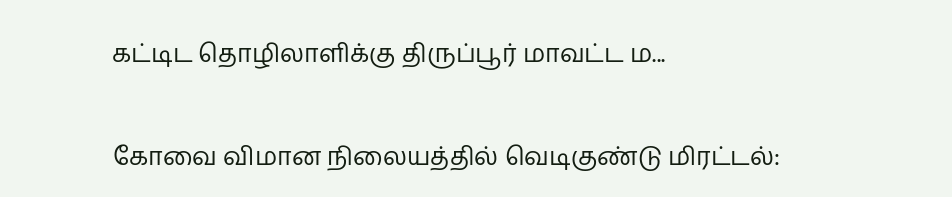கட்டிட தொழிலாளிக்கு திருப்பூர் மாவட்ட ம...

கோவை விமான நிலையத்தில் வெடிகுண்டு மிரட்டல்: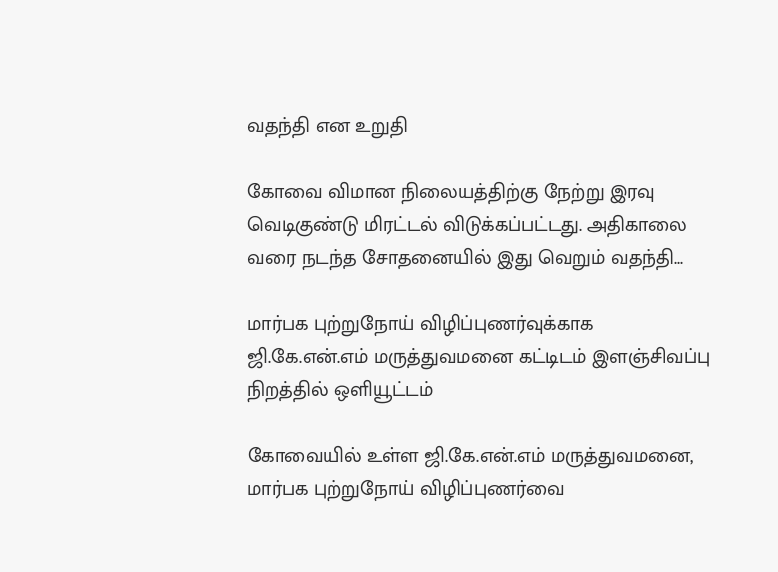வதந்தி என உறுதி

கோவை விமான நிலையத்திற்கு நேற்று இரவு வெடிகுண்டு மிரட்டல் விடுக்கப்பட்டது. அதிகாலை வரை நடந்த சோதனையில் இது வெறும் வதந்தி...

மார்பக புற்றுநோய் விழிப்புணர்வுக்காக ஜி.கே.என்.எம் மருத்துவமனை கட்டிடம் இளஞ்சிவப்பு நிறத்தில் ஒளியூட்டம்

கோவையில் உள்ள ஜி.கே.என்.எம் மருத்துவமனை, மார்பக புற்றுநோய் விழிப்புணர்வை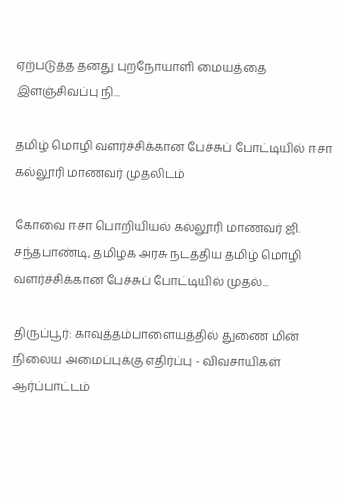ஏற்படுத்த தனது புறநோயாளி மையத்தை இளஞ்சிவப்பு நி...

தமிழ் மொழி வளர்ச்சிக்கான பேச்சுப் போட்டியில் ஈசா கல்லூரி மாணவர் முதலிடம்

கோவை ஈசா பொறியியல் கல்லூரி மாணவர் ஜி. சந்தபாண்டி, தமிழக அரசு நடத்திய தமிழ் மொழி வளர்ச்சிக்கான பேச்சுப் போட்டியில் முதல்...

திருப்பூர்: காவுத்தம்பாளையத்தில் துணை மின் நிலைய அமைப்புக்கு எதிர்ப்பு - விவசாயிகள் ஆர்ப்பாட்டம்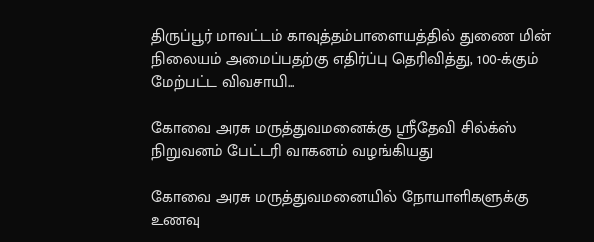திருப்பூர் மாவட்டம் காவுத்தம்பாளையத்தில் துணை மின் நிலையம் அமைப்பதற்கு எதிர்ப்பு தெரிவித்து, 100-க்கும் மேற்பட்ட விவசாயி...

கோவை அரசு மருத்துவமனைக்கு ஸ்ரீதேவி சில்க்ஸ் நிறுவனம் பேட்டரி வாகனம் வழங்கியது

கோவை அரசு மருத்துவமனையில் நோயாளிகளுக்கு உணவு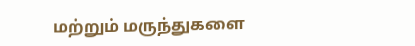மற்றும் மருந்துகளை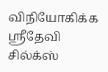விநியோகிக்க ஸ்ரீதேவி சில்க்ஸ்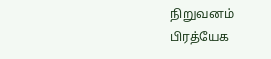நிறுவனம் பிரத்யேக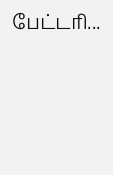பேட்டரி...